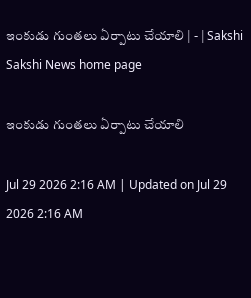ఇంకుడు గుంతలు ఏర్పాటు చేయాలి | - | Sakshi
Sakshi News home page

ఇంకుడు గుంతలు ఏర్పాటు చేయాలి

Jul 29 2026 2:16 AM | Updated on Jul 29 2026 2:16 AM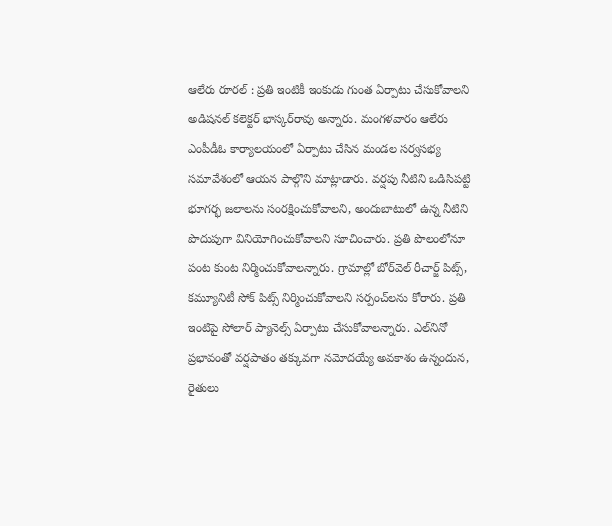ఆలేరు రూరల్‌ : ప్రతి ఇంటికీ ఇంకుడు గుంత ఏర్పాటు చేసుకోవాలని అడిషనల్‌ కలెక్టర్‌ భాస్కర్‌రావు అన్నారు. మంగళవారం ఆలేరు ఎంపీడీఓ కార్యాలయంలో ఏర్పాటు చేసిన మండల సర్వసభ్య సమావేశంలో ఆయన పాల్గొని మాట్లాడారు. వర్షపు నీటిని ఒడిసిపట్టి భూగర్భ జలాలను సంరక్షించుకోవాలని, అందుబాటులో ఉన్న నీటిని పొదుపుగా వినియోగించుకోవాలని సూచించారు. ప్రతి పొలంలోనూ పంట కుంట నిర్మించుకోవాలన్నారు. గ్రామాల్లో బోర్‌వెల్‌ రీచార్జ్‌ పిట్స్‌, కమ్యూనిటీ సోక్‌ పిట్స్‌ నిర్మించుకోవాలని సర్పంచ్‌లను కోరారు. ప్రతి ఇంటిపై సోలార్‌ ప్యానెల్స్‌ ఏర్పాటు చేసుకోవాలన్నారు. ఎల్‌నినో ప్రభావంతో వర్షపాతం తక్కువగా నమోదయ్యే అవకాశం ఉన్నందున, రైతులు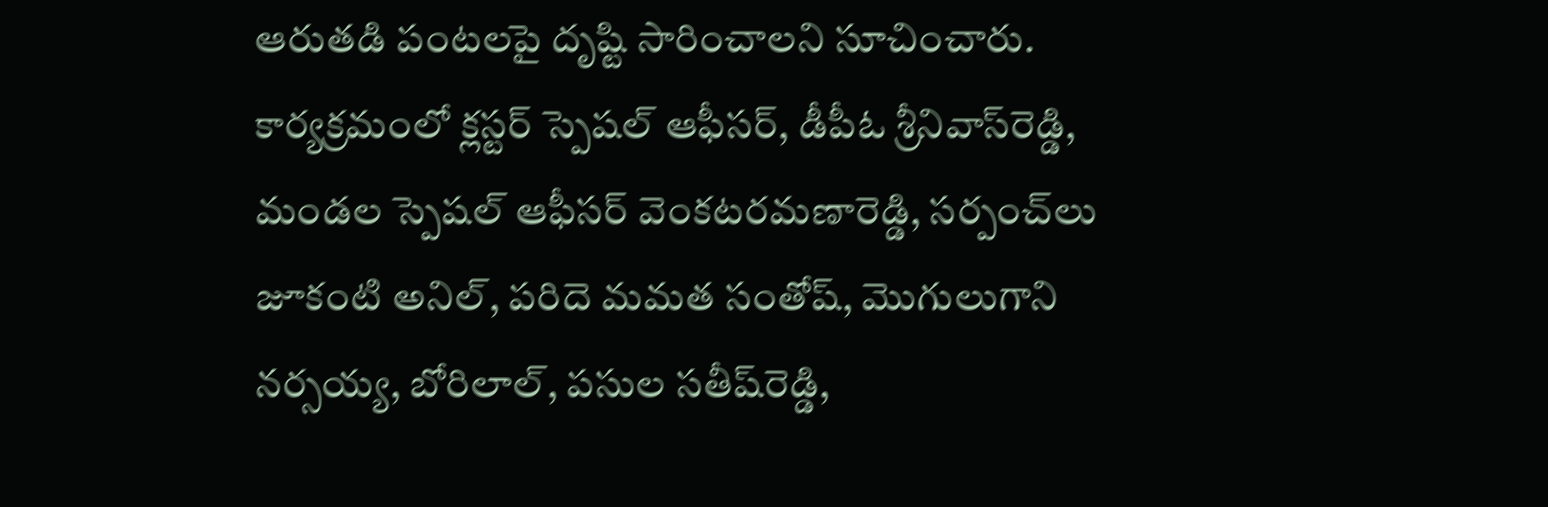ఆరుతడి పంటలపై దృష్టి సారించాలని సూచించారు. కార్యక్రమంలో క్లస్టర్‌ స్పెషల్‌ ఆఫీసర్‌, డీపీఓ శ్రీనివాస్‌రెడ్డి, మండల స్పెషల్‌ ఆఫీసర్‌ వెంకటరమణారెడ్డి, సర్పంచ్‌లు జూకంటి అనిల్‌, పరిదె మమత సంతోష్‌, మొగులుగాని నర్సయ్య, బోరిలాల్‌, పసుల సతీష్‌రెడ్డి,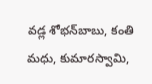వడ్ల శోభన్‌బాబు, కంతి మధు, కుమారస్వామి,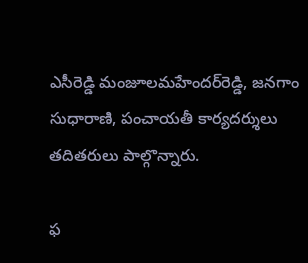ఎసీరెడ్డి మంజూలమహేందర్‌రెడ్డి, జనగాం సుధారాణి, పంచాయతీ కార్యదర్శులు తదితరులు పాల్గొన్నారు.

ఫ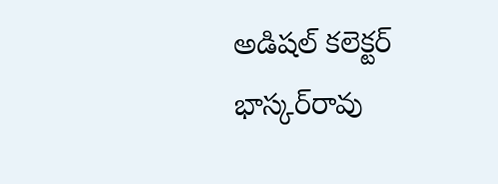అడిషల్‌ కలెక్టర్‌ భాస్కర్‌రావు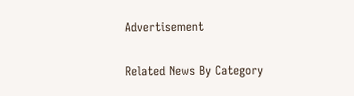Advertisement

Related News By Category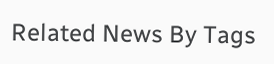Related News By Tags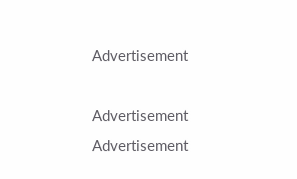Advertisement

Advertisement
Advertisement